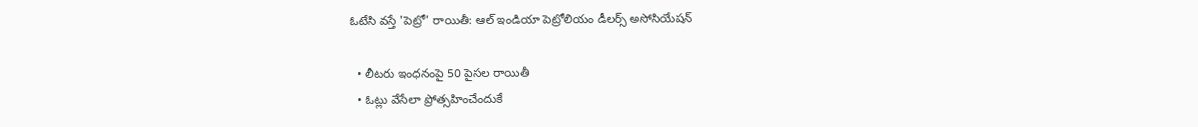ఓటేసి వస్తే 'పెట్రో' రాయితీ: ఆల్ ఇండియా పెట్రోలియం డీలర్స్ అసోసియేషన్

  • లీటరు ఇంధనంపై 50 పైసల రాయితీ
  • ఓట్లు వేసేలా ప్రోత్సహించేందుకే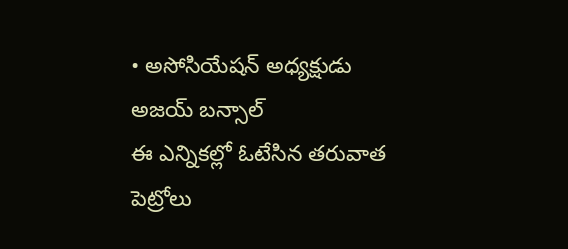• అసోసియేషన్ అధ్యక్షుడు అజయ్ బన్సాల్
ఈ ఎన్నికల్లో ఓటేసిన తరువాత పెట్రోలు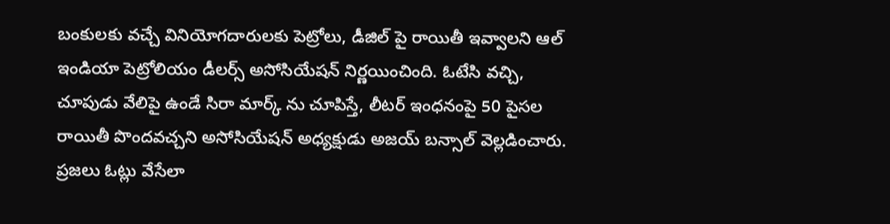బంకులకు వచ్చే వినియోగదారులకు పెట్రోలు, డీజిల్ పై రాయితీ ఇవ్వాలని ఆల్ ఇండియా పెట్రోలియం డీలర్స్ అసోసియేషన్ నిర్ణయించింది. ఓటేసి వచ్చి, చూపుడు వేలిపై ఉండే సిరా మార్క్ ను చూపిస్తే, లీటర్ ఇంధనంపై 50 పైసల రాయితీ పొందవచ్చని అసోసియేషన్ అధ్యక్షుడు అజయ్ బన్సాల్ వెల్లడించారు. ప్రజలు ఓట్లు వేసేలా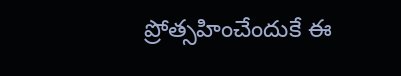ప్రోత్సహించేందుకే ఈ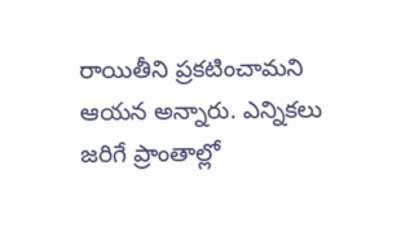రాయితీని ప్రకటించామని ఆయన అన్నారు. ఎన్నికలు జరిగే ప్రాంతాల్లో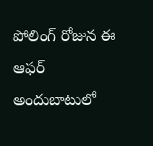పోలింగ్ రోజున ఈ ఆఫర్ అందుబాటులో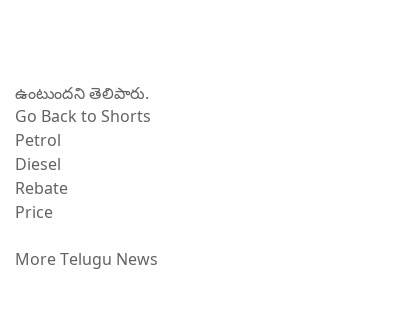ఉంటుందని తెలిపారు.
Go Back to Shorts
Petrol
Diesel
Rebate
Price

More Telugu News